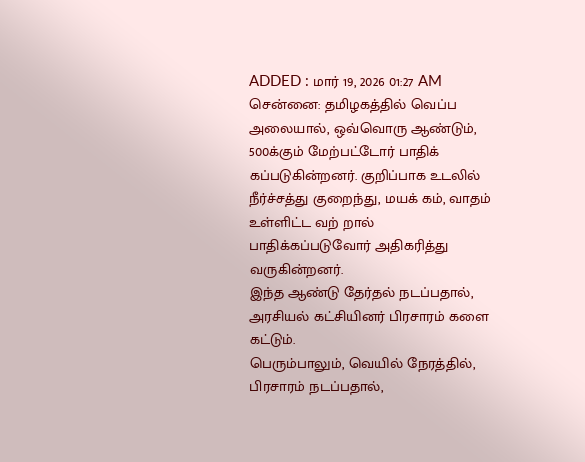ADDED : மார் 19, 2026 01:27 AM
சென்னை: தமிழகத்தில் வெப்ப அலையால், ஒவ்வொரு ஆண்டும், 500க்கும் மேற்பட்டோர் பாதிக் கப்படுகின்றனர். குறிப்பாக உடலில் நீர்ச்சத்து குறைந்து, மயக் கம், வாதம் உள்ளிட்ட வற் றால் பாதிக்கப்படுவோர் அதிகரித்து வருகின்றனர்.
இந்த ஆண்டு தேர்தல் நடப்பதால், அரசியல் கட்சியினர் பிரசாரம் களை கட்டும்.
பெரும்பாலும், வெயில் நேரத்தில், பிரசாரம் நடப்பதால்,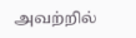அவற்றில்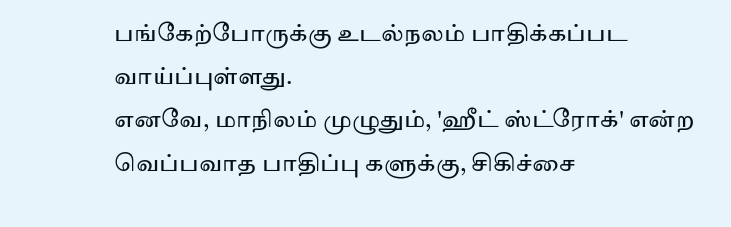பங்கேற்போருக்கு உடல்நலம் பாதிக்கப்பட வாய்ப்புள்ளது.
எனவே, மாநிலம் முழுதும், 'ஹீட் ஸ்ட்ரோக்' என்ற வெப்பவாத பாதிப்பு களுக்கு, சிகிச்சை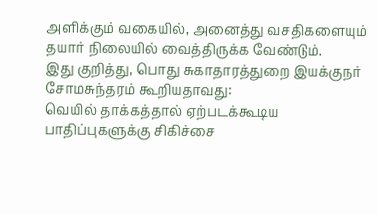அளிக்கும் வகையில், அனைத்து வசதிகளையும் தயார் நிலையில் வைத்திருக்க வேண்டும்.
இது குறித்து, பொது சுகாதாரத்துறை இயக்குநர் சோமசுந்தரம் கூறியதாவது:
வெயில் தாக்கத்தால் ஏற்படக்கூடிய பாதிப்புகளுக்கு சிகிச்சை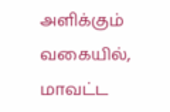அளிக்கும் வகையில், மாவட்ட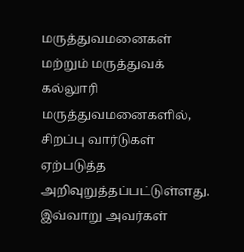மருத்துவமனைகள் மற்றும் மருத்துவக் கல்லுாரி மருத்துவமனைகளில், சிறப்பு வார்டுகள் ஏற்படுத்த அறிவுறுத்தப்பட்டுள்ளது.
இவ்வாறு அவர்கள்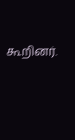கூறினர்.